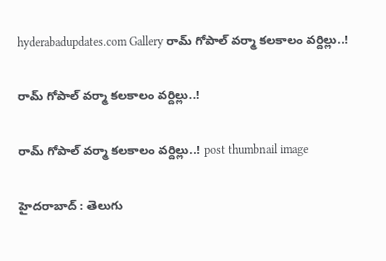hyderabadupdates.com Gallery రామ్ గోపాల్ వ‌ర్మా క‌ల‌కాలం వ‌ర్దిల్లు..!

రామ్ గోపాల్ వ‌ర్మా క‌ల‌కాలం వ‌ర్దిల్లు..!

రామ్ గోపాల్ వ‌ర్మా క‌ల‌కాలం వ‌ర్దిల్లు..! post thumbnail image

హైద‌రాబాద్ : తెలుగు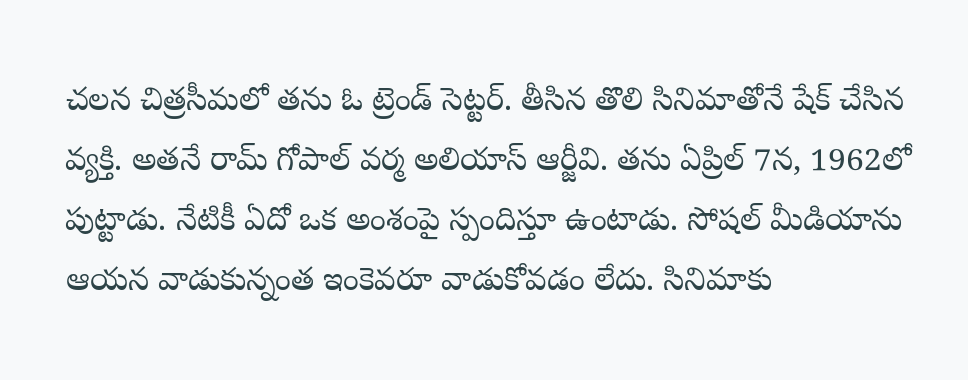చ‌ల‌న చిత్రసీమ‌లో త‌ను ఓ ట్రెండ్ సెట్ట‌ర్. తీసిన తొలి సినిమాతోనే షేక్ చేసిన వ్య‌క్తి. అత‌నే రామ్ గోపాల్ వ‌ర్మ అలియాస్ ఆర్జీవి. త‌ను ఏప్రిల్ 7న‌, 1962లో పుట్టాడు. నేటికీ ఏదో ఒక అంశంపై స్పందిస్తూ ఉంటాడు. సోష‌ల్ మీడియాను ఆయ‌న వాడుకున్నంత ఇంకెవ‌రూ వాడుకోవ‌డం లేదు. సినిమాకు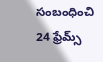సంబంధించి 24 ఫ్రేమ్స్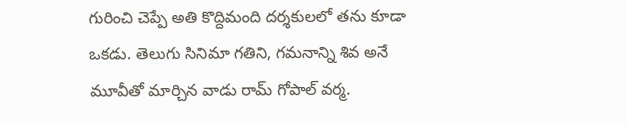గురించి చెప్పే అతి కొద్దిమంది ద‌ర్శ‌కుల‌లో త‌ను కూడా ఒక‌డు. తెలుగు సినిమా గ‌తిని, గ‌మ‌నాన్ని శివ అనే మూవీతో మార్చిన వాడు రామ్ గోపాల్ వ‌ర్మ‌.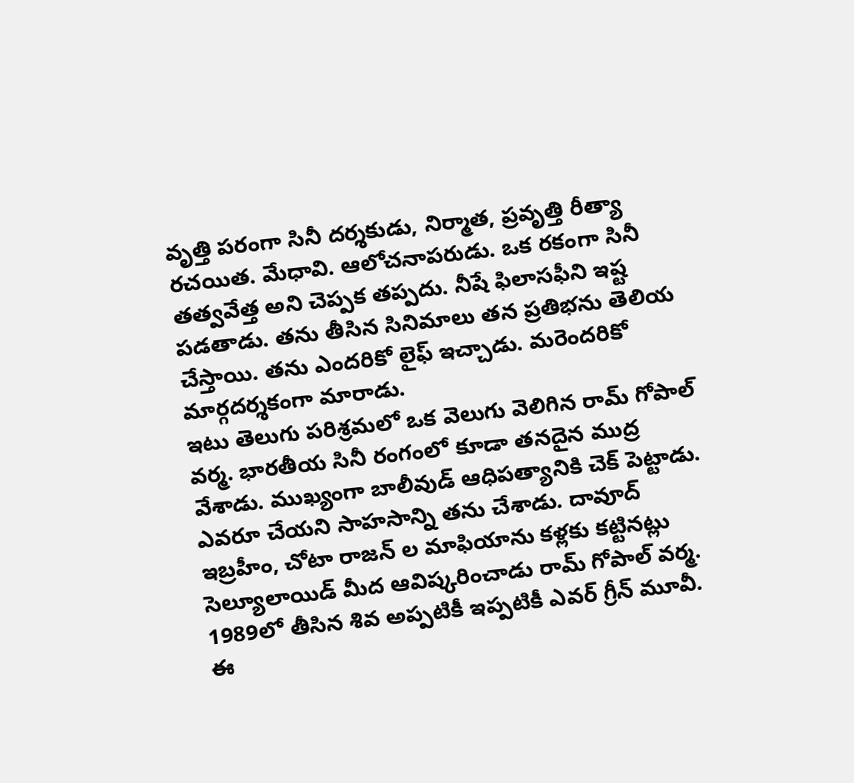వృత్తి ప‌రంగా సినీ ద‌ర్శ‌కుడు, నిర్మాత‌, ప్ర‌వృత్తి రీత్యా ర‌చ‌యిత‌. మేధావి. ఆలోచ‌నాప‌రుడు. ఒక ర‌కంగా సినీ త‌త్వ‌వేత్త అని చెప్ప‌క త‌ప్ప‌దు. నీషే ఫిలాస‌ఫీని ఇష్ట ప‌డ‌తాడు. త‌ను తీసిన సినిమాలు త‌న ప్ర‌తిభ‌ను తెలియ చేస్తాయి. తను ఎంద‌రికో లైఫ్ ఇచ్చాడు. మ‌రెంద‌రికో మార్గ‌ద‌ర్శ‌కంగా మారాడు.
ఇటు తెలుగు ప‌రిశ్ర‌మ‌లో ఒక వెలుగు వెలిగిన రామ్ గోపాల్ వ‌ర్మ‌. భార‌తీయ సినీ రంగంలో కూడా త‌న‌దైన ముద్ర వేశాడు. ముఖ్యంగా బాలీవుడ్ ఆధిపత్యానికి చెక్ పెట్టాడు. ఎవ‌రూ చేయ‌ని సాహ‌సాన్ని త‌ను చేశాడు. దావూద్ ఇబ్ర‌హీం, చోటా రాజ‌న్ ల మాఫియాను క‌ళ్ల‌కు క‌ట్టిన‌ట్లు సెల్యూలాయిడ్ మీద ఆవిష్క‌రించాడు రామ్ గోపాల్ వ‌ర్మ‌. 1989లో తీసిన శివ అప్ప‌టికీ ఇప్ప‌టికీ ఎవ‌ర్ గ్రీన్ మూవీ. ఈ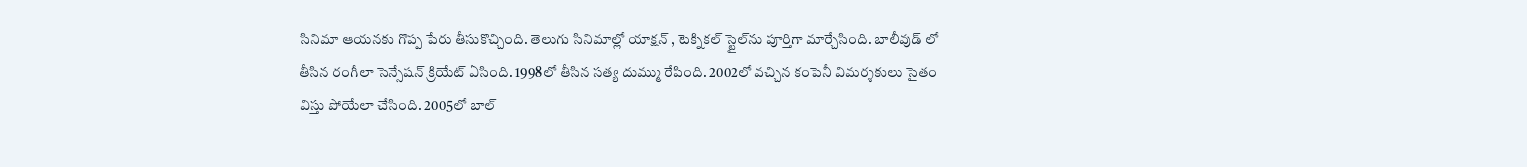సినిమా ఆయనకు గొప్ప పేరు తీసుకొచ్చింది. తెలుగు సినిమాల్లో యాక్షన్ , టెక్నికల్ స్టైల్‌ను పూర్తిగా మార్చేసింది. బాలీవుడ్ లో తీసిన రంగీలా సెన్సేష‌న్ క్రియేట్ ఏసింది. 1998లో తీసిన స‌త్య దుమ్ము రేపింది. 2002లో వ‌చ్చిన కంపెనీ విమ‌ర్శ‌కులు సైతం విస్తు పోయేలా చేసింది. 2005లో బాల్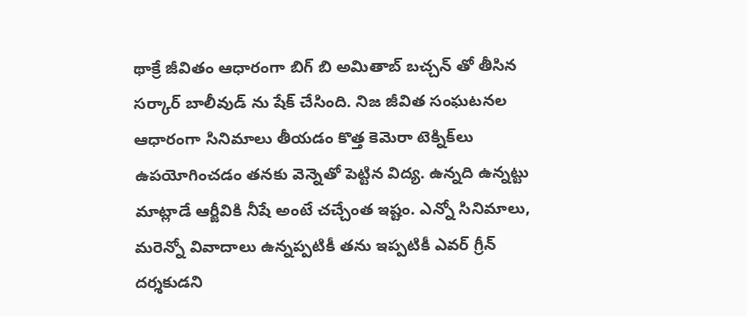థాక్రే జీవితం ఆధారంగా బిగ్ బి అమితాబ్ బ‌చ్చ‌న్ తో తీసిన స‌ర్కార్ బాలీవుడ్ ను షేక్ చేసింది. నిజ జీవిత సంఘటనల ఆధారంగా సినిమాలు తీయడం కొత్త కెమెరా టెక్నిక్‌లు ఉపయోగించడం త‌న‌కు వెన్నెతో పెట్టిన విద్య‌. ఉన్న‌ది ఉన్న‌ట్టు మాట్లాడే ఆర్జీవికి నీషే అంటే చ‌చ్చేంత ఇష్టం. ఎన్నో సినిమాలు, మ‌రెన్నో వివాదాలు ఉన్న‌ప్ప‌టికీ త‌ను ఇప్ప‌టికీ ఎవ‌ర్ గ్రీన్ ద‌ర్శ‌కుడ‌ని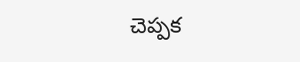చెప్ప‌క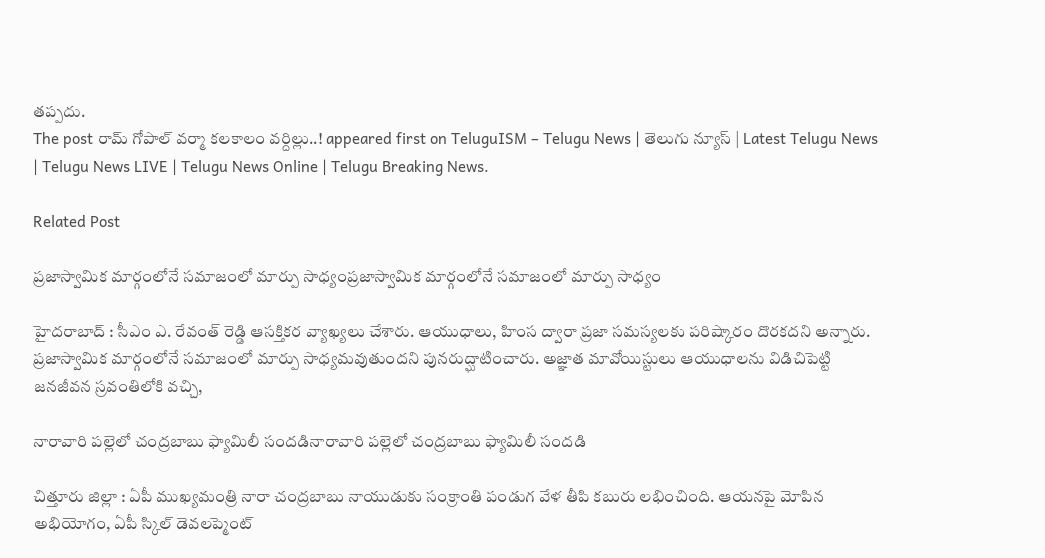త‌ప్ప‌దు.
The post రామ్ గోపాల్ వ‌ర్మా క‌ల‌కాలం వ‌ర్దిల్లు..! appeared first on TeluguISM – Telugu News | తెలుగు న్యూస్ | Latest Telugu News | Telugu News LIVE | Telugu News Online | Telugu Breaking News.

Related Post

ప్ర‌జాస్వామిక మార్గంలోనే స‌మాజంలో మార్పు సాధ్యంప్ర‌జాస్వామిక మార్గంలోనే స‌మాజంలో మార్పు సాధ్యం

హైద‌రాబాద్ : సీఎం ఎ. రేవంత్ రెడ్డి ఆస‌క్తిక‌ర వ్యాఖ్య‌లు చేశారు. ఆయుధాలు, హింస ద్వారా ప్రజా సమస్యలకు పరిష్కారం దొరకదని అన్నారు. ప్రజాస్వామిక మార్గంలోనే సమాజంలో మార్పు సాధ్యమవుతుందని పునరుద్ఘాటించారు. అజ్ఞాత మావోయిస్టులు ఆయుధాలను విడిచిపెట్టి జనజీవన స్రవంతిలోకి వచ్చి,

నారావారి ప‌ల్లెలో చంద్ర‌బాబు ఫ్యామిలీ సంద‌డినారావారి ప‌ల్లెలో చంద్ర‌బాబు ఫ్యామిలీ సంద‌డి

చిత్తూరు జిల్లా : ఏపీ ముఖ్య‌మంత్రి నారా చంద్ర‌బాబు నాయుడుకు సంక్రాంతి పండుగ వేళ తీపి క‌బురు ల‌భించింది. ఆయ‌న‌పై మోపిన అభియోగం, ఏపీ స్కిల్ డెవ‌లప్మెంట్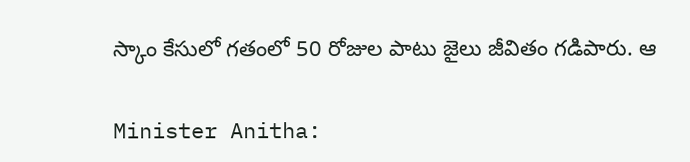స్కాం కేసులో గ‌తంలో 50 రోజుల పాటు జైలు జీవితం గ‌డిపారు. ఆ

Minister Anitha: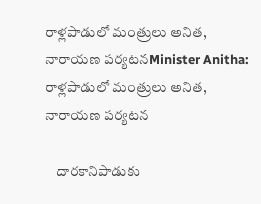రాళ్లపాడులో మంత్రులు అనిత, నారాయణ పర్యటనMinister Anitha: రాళ్లపాడులో మంత్రులు అనిత, నారాయణ పర్యటన

    దారకానిపాడుకు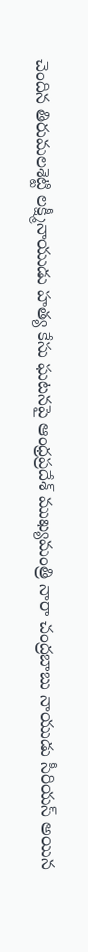చెందిన తిరుమలశెట్టి లక్ష్మీనాయుడు హత్య కేసు ఘటనపై ఆంధ్రప్రదేశ్ ముఖ్యమంత్రి నారా చంద్రబాబు నాయుడు సీరియస్ అయిన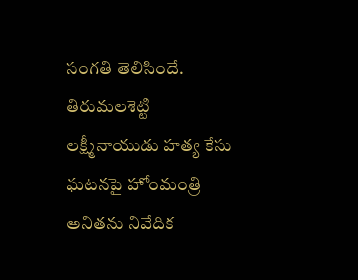సంగతి తెలిసిందే. తిరుమలశెట్టి లక్ష్మీనాయుడు హత్య కేసు ఘటనపై హోంమంత్రి అనితను నివేదిక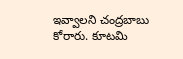ఇవ్వాలని చంద్రబాబు కోరారు. కూటమి